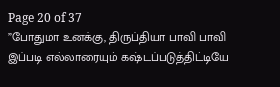Page 20 of 37
”போதுமா உனக்கு, திருப்தியா பாவி பாவி இப்படி எல்லாரையும் கஷ்டப்படுத்திட்டியே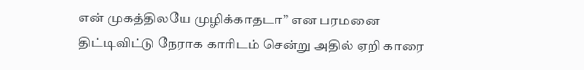என் முகத்திலயே முழிக்காதடா” என பரமனை திட்டிவிட்டு நேராக காரிடம் சென்று அதில் ஏறி காரை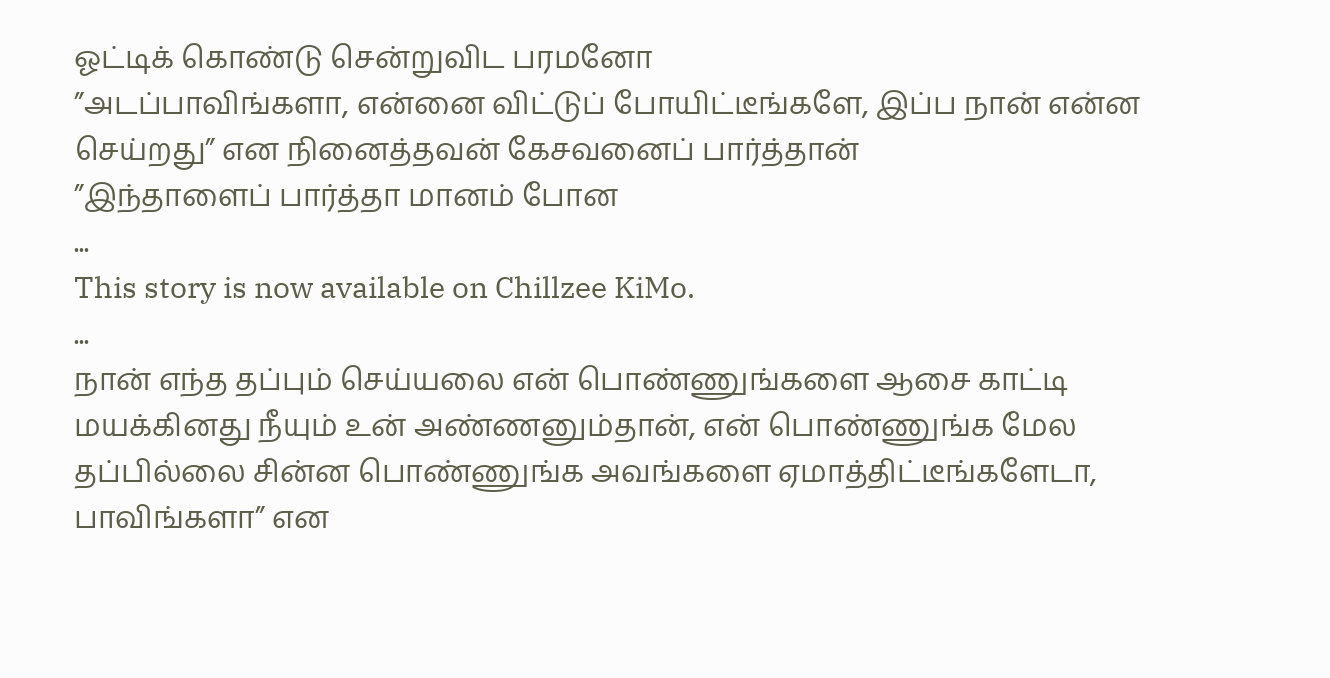ஓட்டிக் கொண்டு சென்றுவிட பரமனோ
”அடப்பாவிங்களா, என்னை விட்டுப் போயிட்டீங்களே, இப்ப நான் என்ன செய்றது” என நினைத்தவன் கேசவனைப் பார்த்தான்
”இந்தாளைப் பார்த்தா மானம் போன
...
This story is now available on Chillzee KiMo.
...
நான் எந்த தப்பும் செய்யலை என் பொண்ணுங்களை ஆசை காட்டி மயக்கினது நீயும் உன் அண்ணனும்தான், என் பொண்ணுங்க மேல தப்பில்லை சின்ன பொண்ணுங்க அவங்களை ஏமாத்திட்டீங்களேடா, பாவிங்களா” என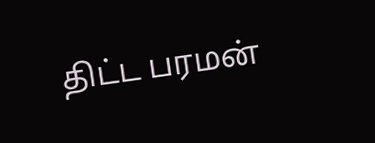திட்ட பரமன்